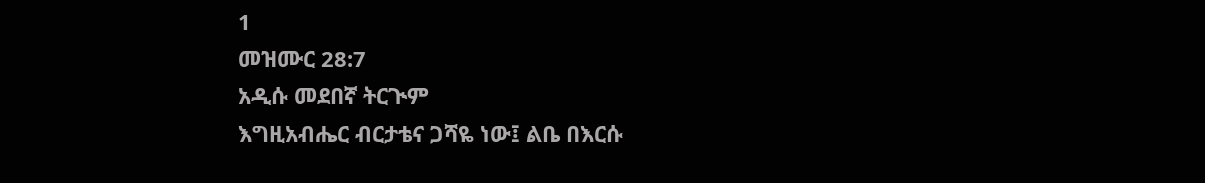1
መዝሙር 28:7
አዲሱ መደበኛ ትርጒም
እግዚአብሔር ብርታቴና ጋሻዬ ነው፤ ልቤ በእርሱ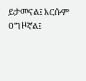ይታመናል፤ እርሱም ዐግዞኛል፤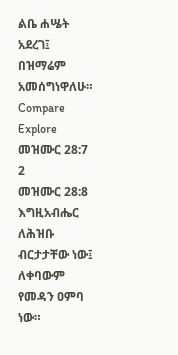ልቤ ሐሤት አደረገ፤ በዝማሬም አመሰግነዋለሁ።
Compare
Explore መዝሙር 28:7
2
መዝሙር 28:8
እግዚአብሔር ለሕዝቡ ብርታታቸው ነው፤ ለቀባውም የመዳን ዐምባ ነው።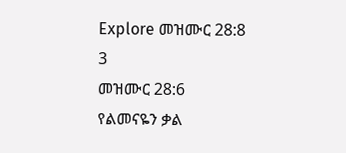Explore መዝሙር 28:8
3
መዝሙር 28:6
የልመናዬን ቃል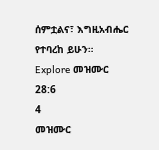ሰምቷልና፣ እግዚአብሔር የተባረከ ይሁን።
Explore መዝሙር 28:6
4
መዝሙር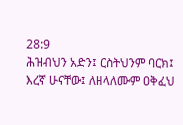28:9
ሕዝብህን አድን፤ ርስትህንም ባርክ፤ እረኛ ሁናቸው፤ ለዘላለሙም ዐቅፈህ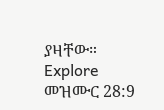ያዛቸው።
Explore መዝሙር 28:9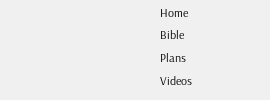Home
Bible
Plans
Videos